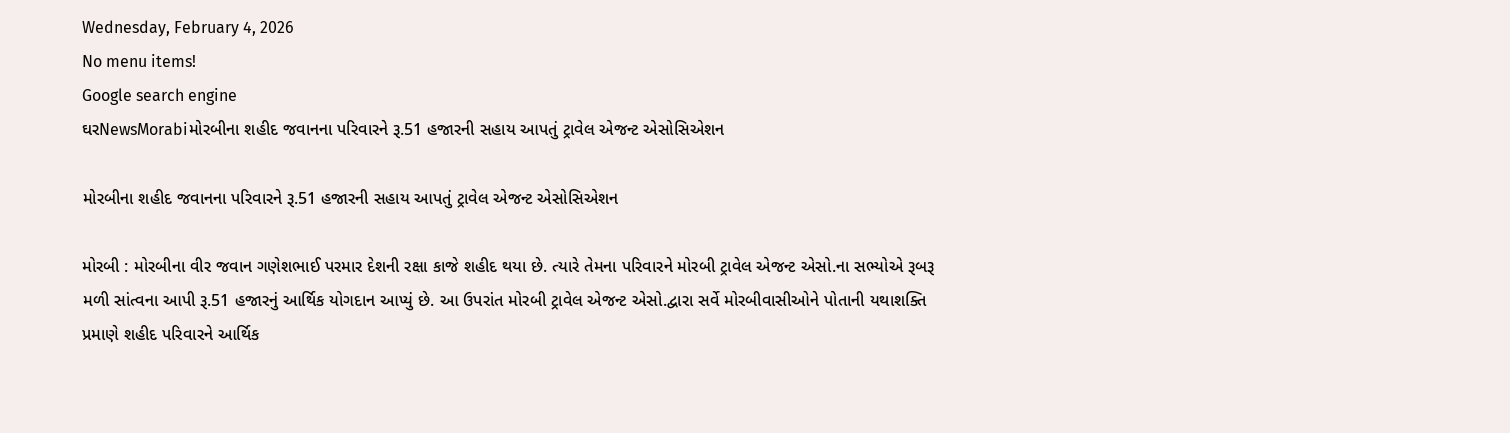Wednesday, February 4, 2026
No menu items!
Google search engine
ઘરNewsMorabiમોરબીના શહીદ જવાનના પરિવારને રૂ.51 હજારની સહાય આપતું ટ્રાવેલ એજન્ટ એસોસિએશન

મોરબીના શહીદ જવાનના પરિવારને રૂ.51 હજારની સહાય આપતું ટ્રાવેલ એજન્ટ એસોસિએશન

મોરબી : મોરબીના વીર જવાન ગણેશભાઈ પરમાર દેશની રક્ષા કાજે શહીદ થયા છે. ત્યારે તેમના પરિવારને મોરબી ટ્રાવેલ એજન્ટ એસો.ના સભ્યોએ રૂબરૂ મળી સાંત્વના આપી રૂ.51 હજારનું આર્થિક યોગદાન આપ્યું છે. આ ઉપરાંત મોરબી ટ્રાવેલ એજન્ટ એસો.દ્વારા સર્વે મોરબીવાસીઓને પોતાની યથાશક્તિ પ્રમાણે શહીદ પરિવારને આર્થિક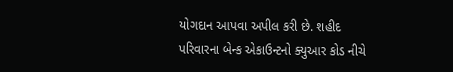યોગદાન આપવા અપીલ કરી છે. શહીદ પરિવારના બેન્ક એકાઉન્ટનો ક્યુઆર કોડ નીચે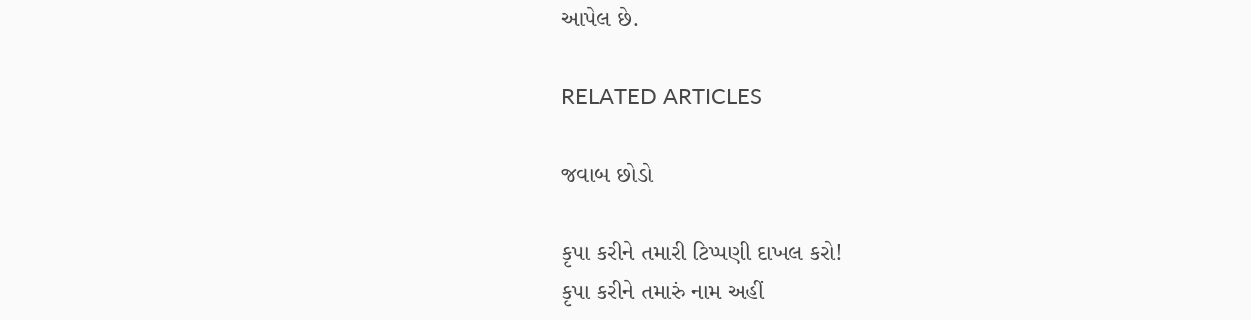આપેલ છે.

RELATED ARTICLES

જવાબ છોડો

કૃપા કરીને તમારી ટિપ્પણી દાખલ કરો!
કૃપા કરીને તમારું નામ અહીં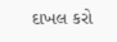દાખલ કરો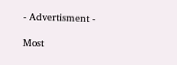- Advertisment -

Most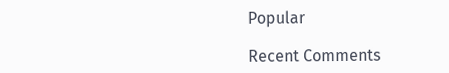Popular

Recent Comments